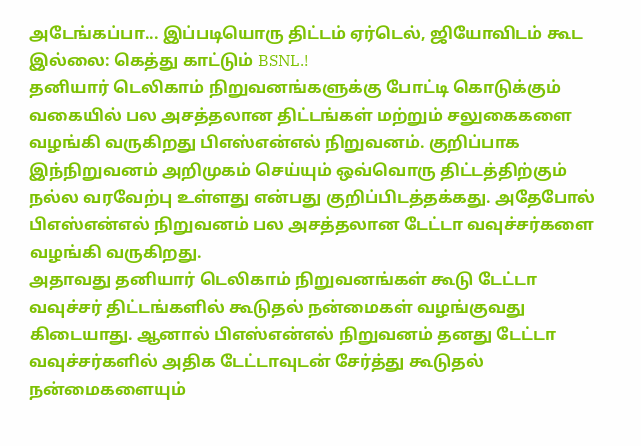அடேங்கப்பா... இப்படியொரு திட்டம் ஏர்டெல், ஜியோவிடம் கூட இல்லை: கெத்து காட்டும் BSNL.!
தனியார் டெலிகாம் நிறுவனங்களுக்கு போட்டி கொடுக்கும் வகையில் பல அசத்தலான திட்டங்கள் மற்றும் சலுகைகளை வழங்கி வருகிறது பிஎஸ்என்எல் நிறுவனம். குறிப்பாக இந்நிறுவனம் அறிமுகம் செய்யும் ஒவ்வொரு திட்டத்திற்கும் நல்ல வரவேற்பு உள்ளது என்பது குறிப்பிடத்தக்கது. அதேபோல் பிஎஸ்என்எல் நிறுவனம் பல அசத்தலான டேட்டா வவுச்சர்களை வழங்கி வருகிறது.
அதாவது தனியார் டெலிகாம் நிறுவனங்கள் கூடு டேட்டா வவுச்சர் திட்டங்களில் கூடுதல் நன்மைகள் வழங்குவது கிடையாது. ஆனால் பிஎஸ்என்எல் நிறுவனம் தனது டேட்டா வவுச்சர்களில் அதிக டேட்டாவுடன் சேர்த்து கூடுதல் நன்மைகளையும்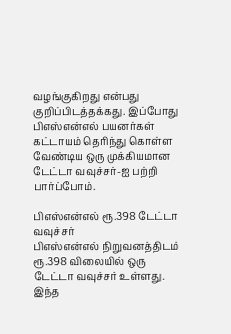வழங்குகிறது என்பது குறிப்பிடத்தக்கது. இப்போது பிஎஸ்என்எல் பயனர்கள் கட்டாயம் தெரிந்து கொள்ள வேண்டிய ஒரு முக்கியமான டேட்டா வவுச்சர்-ஐ பற்றி பார்ப்போம்.

பிஎஸ்என்எல் ரூ.398 டேட்டா வவுச்சர்
பிஎஸ்என்எல் நிறுவனத்திடம் ரூ.398 விலையில் ஒரு டேட்டா வவுச்சர் உள்ளது. இந்த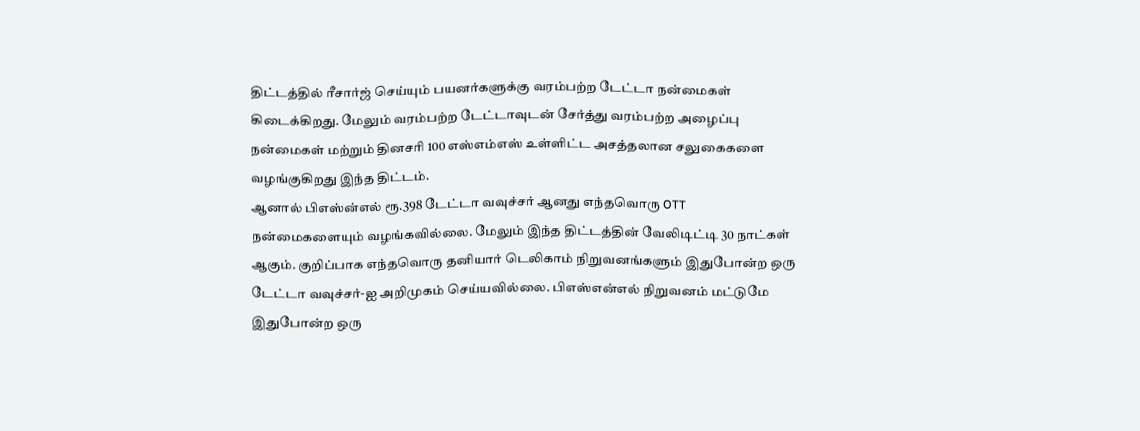திட்டத்தில் ரீசார்ஜ் செய்யும் பயனர்களுக்கு வரம்பற்ற டேட்டா நன்மைகள் கிடைக்கிறது. மேலும் வரம்பற்ற டேட்டாவுடன் சேர்த்து வரம்பற்ற அழைப்பு நன்மைகள் மற்றும் தினசரி 100 எஸ்எம்எஸ் உள்ளிட்ட அசத்தலான சலுகைகளை வழங்குகிறது இந்த திட்டம்.
ஆனால் பிஎஸ்ன்எல் ரூ.398 டேட்டா வவுச்சர் ஆனது எந்தவொரு OTT நன்மைகளையும் வழங்கவில்லை. மேலும் இந்த திட்டத்தின் வேலிடிட்டி 30 நாட்கள் ஆகும். குறிப்பாக எந்தவொரு தனியார் டெலிகாம் நிறுவனங்களும் இதுபோன்ற ஒரு டேட்டா வவுச்சர்-ஐ அறிமுகம் செய்யவில்லை. பிஎஸ்என்எல் நிறுவனம் மட்டுமே இதுபோன்ற ஒரு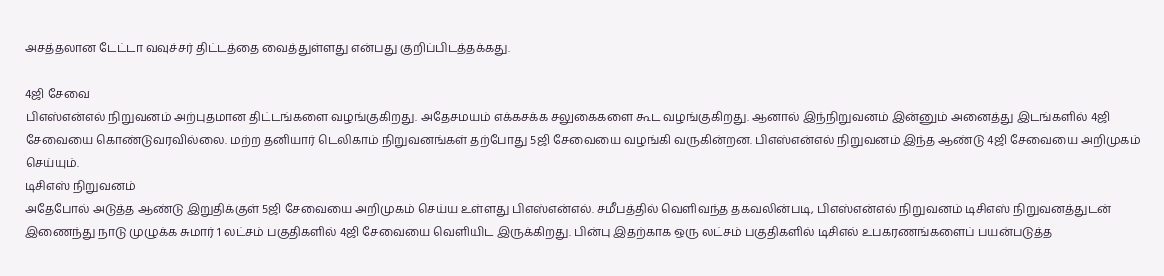அசத்தலான டேட்டா வவுச்சர் திட்டத்தை வைத்துள்ளது என்பது குறிப்பிடத்தக்கது.

4ஜி சேவை
பிஎஸ்என்எல் நிறுவனம் அற்புதமான திட்டங்களை வழங்குகிறது. அதேசமயம் எக்கசக்க சலுகைகளை கூட வழங்குகிறது. ஆனால் இந்நிறுவனம் இன்னும் அனைத்து இடங்களில் 4ஜி சேவையை கொண்டுவரவில்லை. மற்ற தனியார் டெலிகாம் நிறுவனங்கள் தற்போது 5ஜி சேவையை வழங்கி வருகின்றன. பிஎஸ்என்எல் நிறுவனம் இந்த ஆண்டு 4ஜி சேவையை அறிமுகம் செய்யும்.
டிசிஎஸ் நிறுவனம்
அதேபோல் அடுத்த ஆண்டு இறுதிக்குள் 5ஜி சேவையை அறிமுகம் செய்ய உள்ளது பிஎஸ்என்எல். சமீபத்தில் வெளிவந்த தகவலின்படி, பிஎஸ்என்எல் நிறுவனம் டிசிஎஸ் நிறுவனத்துடன் இணைந்து நாடு முழுக்க சுமார் 1 லட்சம் பகுதிகளில் 4ஜி சேவையை வெளியிட இருக்கிறது. பின்பு இதற்காக ஒரு லட்சம் பகுதிகளில் டிசிஎல் உபகரணங்களைப் பயன்படுத்த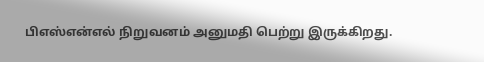பிஎஸ்என்எல் நிறுவனம் அனுமதி பெற்று இருக்கிறது.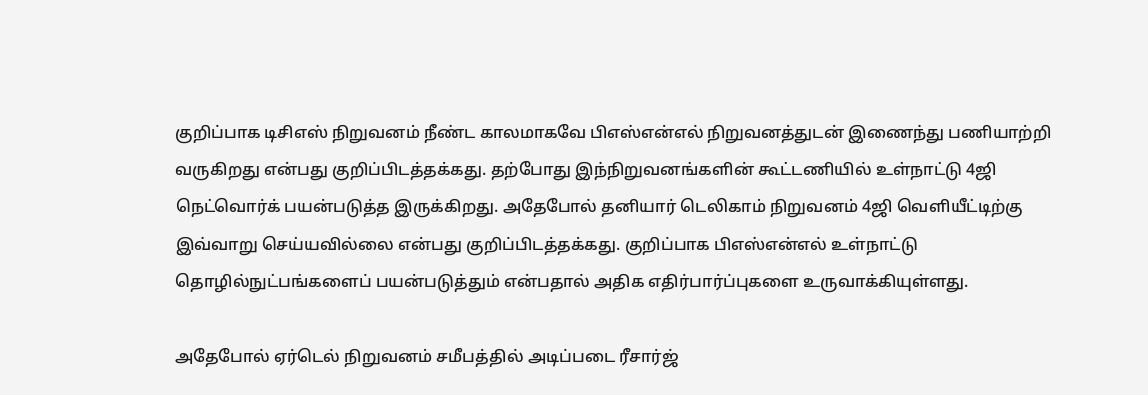குறிப்பாக டிசிஎஸ் நிறுவனம் நீண்ட காலமாகவே பிஎஸ்என்எல் நிறுவனத்துடன் இணைந்து பணியாற்றி வருகிறது என்பது குறிப்பிடத்தக்கது. தற்போது இந்நிறுவனங்களின் கூட்டணியில் உள்நாட்டு 4ஜி நெட்வொர்க் பயன்படுத்த இருக்கிறது. அதேபோல் தனியார் டெலிகாம் நிறுவனம் 4ஜி வெளியீட்டிற்கு இவ்வாறு செய்யவில்லை என்பது குறிப்பிடத்தக்கது. குறிப்பாக பிஎஸ்என்எல் உள்நாட்டு தொழில்நுட்பங்களைப் பயன்படுத்தும் என்பதால் அதிக எதிர்பார்ப்புகளை உருவாக்கியுள்ளது.

அதேபோல் ஏர்டெல் நிறுவனம் சமீபத்தில் அடிப்படை ரீசார்ஜ்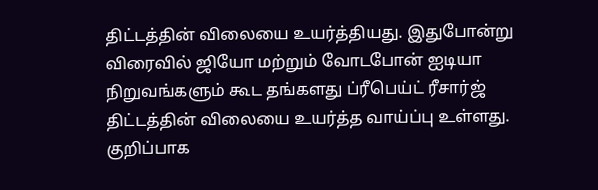திட்டத்தின் விலையை உயர்த்தியது. இதுபோன்று விரைவில் ஜியோ மற்றும் வோடபோன் ஐடியா நிறுவங்களும் கூட தங்களது ப்ரீபெய்ட் ரீசார்ஜ் திட்டத்தின் விலையை உயர்த்த வாய்ப்பு உள்ளது. குறிப்பாக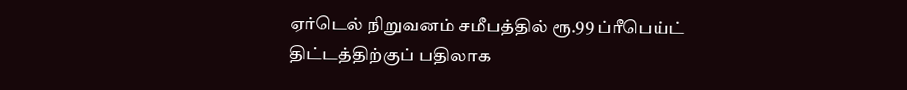ஏர்டெல் நிறுவனம் சமீபத்தில் ரூ.99 ப்ரீபெய்ட் திட்டத்திற்குப் பதிலாக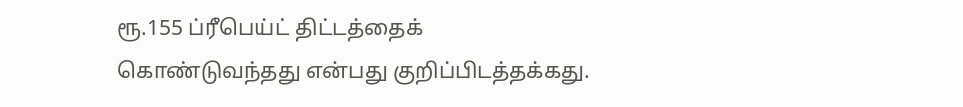ரூ.155 ப்ரீபெய்ட் திட்டத்தைக் கொண்டுவந்தது என்பது குறிப்பிடத்தக்கது.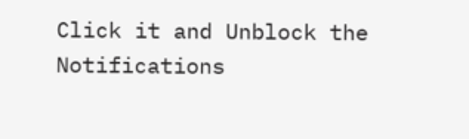Click it and Unblock the Notifications